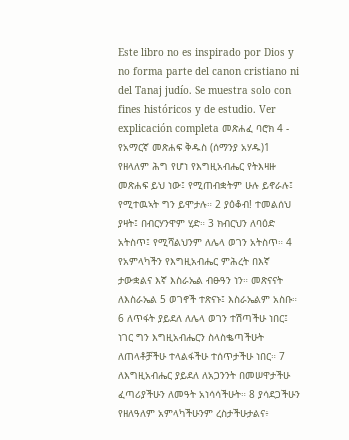Este libro no es inspirado por Dios y no forma parte del canon cristiano ni del Tanaj judío. Se muestra solo con fines históricos y de estudio. Ver explicación completa መጽሐፈ ባሮክ 4 - የአማርኛ መጽሐፍ ቅዱስ (ሰማንያ አሃዱ)1 የዘላለም ሕግ የሆነ የእግዚአብሔር የትእዛዙ መጽሐፍ ይህ ነው፤ የሚጠብቋትም ሁሉ ይኖራሉ፤ የሚተዉኣት ግን ይሞታሉ። 2 ያዕቆብ! ተመልሰህ ያዛት፤ በብርሃንዋም ሂድ። 3 ክብርህን ለባዕድ አትስጥ፤ የሚሻልህንም ለሌላ ወገን አትስጥ። 4 የአምላካችን የእግዚአብሔር ምሕረት በእኛ ታውቋልና እኛ እስራኤል ብፁዓን ነን። መጽናናት ለእስራኤል 5 ወገኖች ተጽናኑ፤ እስራኤልም አስቡ። 6 ለጥፋት ያይደለ ለሌላ ወገን ተሽጣችሁ ነበር፤ ነገር ግን እግዚአብሔርን ስላስቈጣችሁት ለጠላቶቻችሁ ተላልፋችሁ ተሰጥታችሁ ነበር። 7 ለእግዚአብሔር ያይደለ ለአጋንንት በመሠዋታችሁ ፈጣሪያችሁን ለመዓት አነሳሳችሁት። 8 ያሳደጋችሁን የዘለዓለም አምላካችሁንም ረስታችሁታልና፥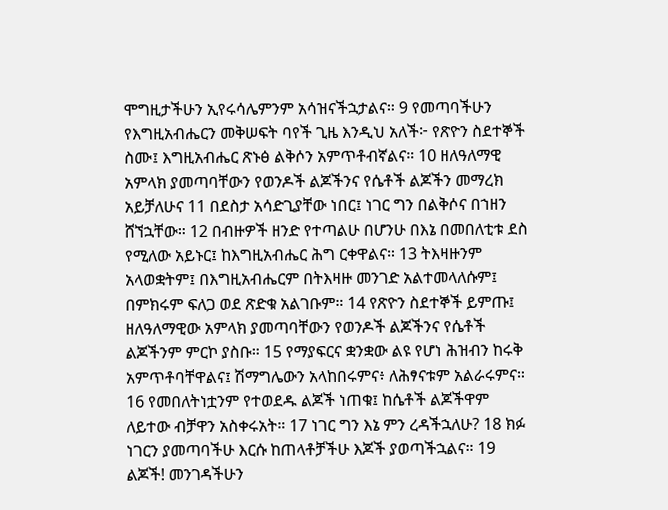ሞግዚታችሁን ኢየሩሳሌምንም አሳዝናችኋታልና። 9 የመጣባችሁን የእግዚአብሔርን መቅሠፍት ባየች ጊዜ እንዲህ አለች፦ የጽዮን ስደተኞች ስሙ፤ እግዚአብሔር ጽኑፅ ልቅሶን አምጥቶብኛልና። 10 ዘለዓለማዊ አምላክ ያመጣባቸውን የወንዶች ልጆችንና የሴቶች ልጆችን መማረክ አይቻለሁና 11 በደስታ አሳድጊያቸው ነበር፤ ነገር ግን በልቅሶና በኀዘን ሸኘኋቸው። 12 በብዙዎች ዘንድ የተጣልሁ በሆንሁ በእኔ በመበለቲቱ ደስ የሚለው አይኑር፤ ከእግዚአብሔር ሕግ ርቀዋልና። 13 ትእዛዙንም አላወቋትም፤ በእግዚአብሔርም በትእዛዙ መንገድ አልተመላለሱም፤ በምክሩም ፍለጋ ወደ ጽድቁ አልገቡም። 14 የጽዮን ስደተኞች ይምጡ፤ ዘለዓለማዊው አምላክ ያመጣባቸውን የወንዶች ልጆችንና የሴቶች ልጆችንም ምርኮ ያስቡ። 15 የማያፍርና ቋንቋው ልዩ የሆነ ሕዝብን ከሩቅ አምጥቶባቸዋልና፤ ሽማግሌውን አላከበሩምና፥ ለሕፃናቱም አልራሩምና። 16 የመበለትነቷንም የተወደዱ ልጆች ነጠቁ፤ ከሴቶች ልጆችዋም ለይተው ብቻዋን አስቀሩአት። 17 ነገር ግን እኔ ምን ረዳችኋለሁ? 18 ክፉ ነገርን ያመጣባችሁ እርሱ ከጠላቶቻችሁ እጆች ያወጣችኋልና። 19 ልጆች! መንገዳችሁን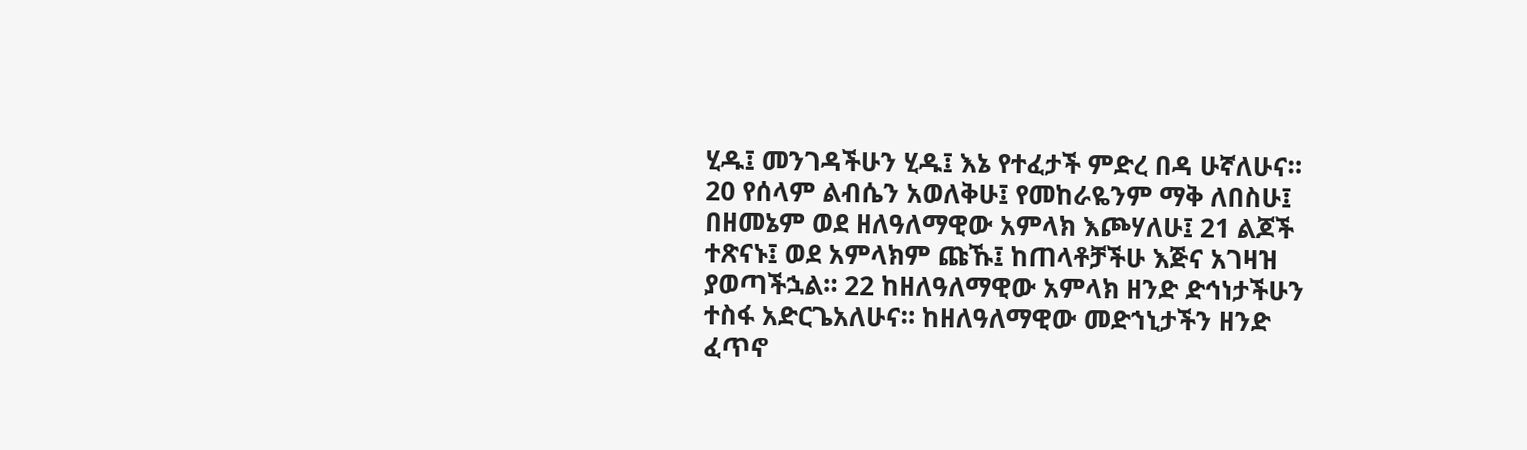ሂዱ፤ መንገዳችሁን ሂዱ፤ እኔ የተፈታች ምድረ በዳ ሁኛለሁና። 20 የሰላም ልብሴን አወለቅሁ፤ የመከራዬንም ማቅ ለበስሁ፤ በዘመኔም ወደ ዘለዓለማዊው አምላክ እጮሃለሁ፤ 21 ልጆች ተጽናኑ፤ ወደ አምላክም ጩኹ፤ ከጠላቶቻችሁ እጅና አገዛዝ ያወጣችኋል። 22 ከዘለዓለማዊው አምላክ ዘንድ ድኅነታችሁን ተስፋ አድርጌአለሁና። ከዘለዓለማዊው መድኀኒታችን ዘንድ ፈጥኖ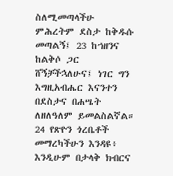ስለሚመጣላችሁ ምሕረትም ደስታ ከቅዱሱ መጣልኝ፤ 23 ከኀዘንና ከልቅሶ ጋር ሸኝቻችኋለሁና፤ ነገር ግን እግዚአብሔር እናንተን በደስታና በሐሤት ለዘለዓለም ይመልስልኛል። 24 የጽዮን ጎረቤቶች መማረካችሁን እንዳዩ፥ እንዲሁም በታላቅ ክብርና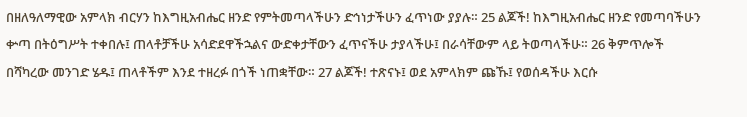በዘለዓለማዊው አምላክ ብርሃን ከእግዚአብሔር ዘንድ የምትመጣላችሁን ድኅነታችሁን ፈጥነው ያያሉ። 25 ልጆች! ከእግዚአብሔር ዘንድ የመጣባችሁን ቍጣ በትዕግሥት ተቀበሉ፤ ጠላቶቻችሁ አሳድደዋችኋልና ውድቀታቸውን ፈጥናችሁ ታያላችሁ፤ በራሳቸውም ላይ ትወጣላችሁ። 26 ቅምጥሎች በሻካረው መንገድ ሄዱ፤ ጠላቶችም እንደ ተዘረፉ በጎች ነጠቋቸው። 27 ልጆች! ተጽናኑ፤ ወደ አምላክም ጩኹ፤ የወሰዳችሁ እርሱ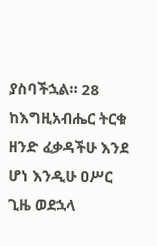ያስባችኋል። 28 ከእግዚአብሔር ትርቁ ዘንድ ፈቃዳችሁ እንደ ሆነ እንዲሁ ዐሥር ጊዜ ወደኋላ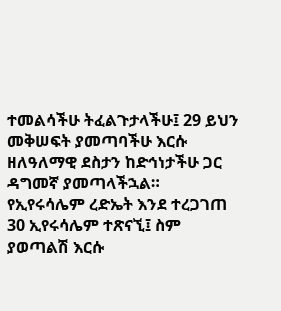ተመልሳችሁ ትፈልጉታላችሁ፤ 29 ይህን መቅሠፍት ያመጣባችሁ እርሱ ዘለዓለማዊ ደስታን ከድኅነታችሁ ጋር ዳግመኛ ያመጣላችኋል። የኢየሩሳሌም ረድኤት እንደ ተረጋገጠ 30 ኢየሩሳሌም ተጽናኚ፤ ስም ያወጣልሽ እርሱ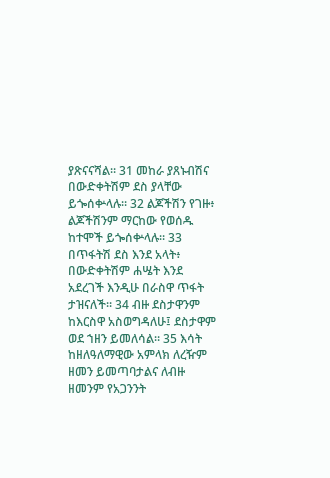ያጽናናሻል። 31 መከራ ያጸኑብሽና በውድቀትሽም ደስ ያላቸው ይጐሰቍላሉ። 32 ልጆችሽን የገዙ፥ ልጆችሽንም ማርከው የወሰዱ ከተሞች ይጐሰቍላሉ። 33 በጥፋትሽ ደስ እንደ አላት፥ በውድቀትሽም ሐሤት እንደ አደረገች እንዲሁ በራስዋ ጥፋት ታዝናለች። 34 ብዙ ደስታዋንም ከእርስዋ አስወግዳለሁ፤ ደስታዋም ወደ ኀዘን ይመለሳል። 35 እሳት ከዘለዓለማዊው አምላክ ለረዥም ዘመን ይመጣባታልና ለብዙ ዘመንም የአጋንንት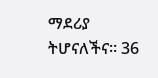ማደሪያ ትሆናለችና። 36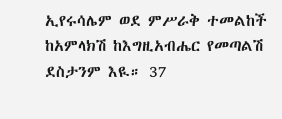ኢየሩሳሌም ወደ ምሥራቅ ተመልከች ከአምላክሽ ከእግዚአብሔር የመጣልሽ ደስታንም እዪ። 37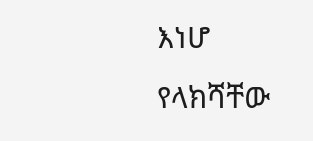እነሆ የላክሻቸው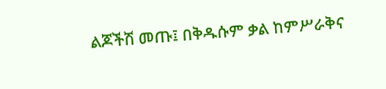ልጆችሽ መጡ፤ በቅዱሱም ቃል ከምሥራቅና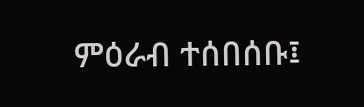ምዕራብ ተሰበሰቡ፤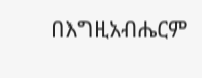በእግዚአብሔርም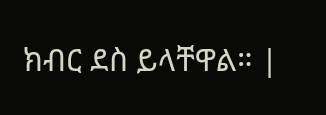ክብር ደስ ይላቸዋል። |